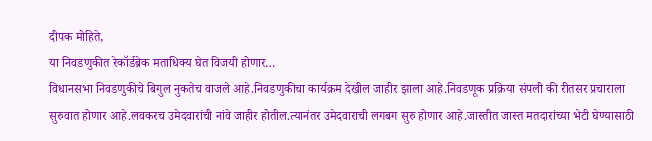दीपक मोहिते,
या निवडणुकीत रेकॉर्डब्रेक मताधिक्य घेत विजयी होणार…
विधानसभा निवडणुकीचे बिगुल नुकतेच वाजले आहे.निवडणुकीचा कार्यक्रम देखील जाहीर झाला आहे.निवडणूक प्रक्रिया संपली की रीतसर प्रचाराला सुरुवात होणार आहे.लवकरच उमेदवारांची नांवे जाहीर होतील.त्यानंतर उमेदवाराची लगबग सुरु होणार आहे.जास्तीत जास्त मतदारांच्या भेटी घेण्यासाठी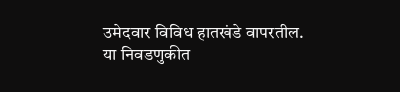उमेदवार विविध हातखंडे वापरतील.
या निवडणुकीत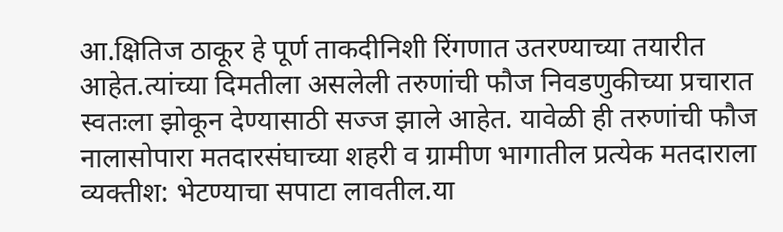आ.क्षितिज ठाकूर हे पूर्ण ताकदीनिशी रिंगणात उतरण्याच्या तयारीत आहेत.त्यांच्या दिमतीला असलेली तरुणांची फौज निवडणुकीच्या प्रचारात स्वतःला झोकून देण्यासाठी सज्ज झाले आहेत. यावेळी ही तरुणांची फौज नालासोपारा मतदारसंघाच्या शहरी व ग्रामीण भागातील प्रत्येक मतदाराला व्यक्तीश: भेटण्याचा सपाटा लावतील.या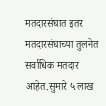मतदारसंघात इतर मतदारसंघाच्या तुलनेत सर्वाधिक मतदार आहेत.सुमारे ५ लाख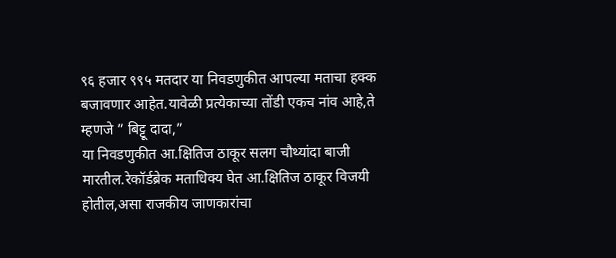९६ हजार ९९५ मतदार या निवडणुकीत आपल्या मताचा हक्क बजावणार आहेत.यावेळी प्रत्येकाच्या तोंडी एकच नांव आहे,ते म्हणजे ” बिट्टू दादा,”
या निवडणुकीत आ.क्षितिज ठाकूर सलग चौथ्यांदा बाजी मारतील.रेकॉर्डब्रेक मताधिक्य घेत आ.क्षितिज ठाकूर विजयी होतील,असा राजकीय जाणकारांचा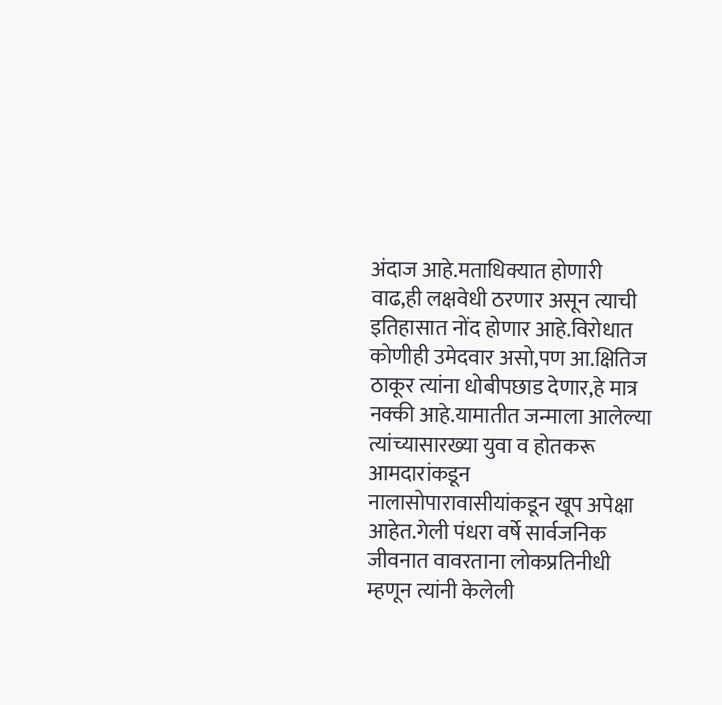अंदाज आहे.मताधिक्यात होणारी वाढ,ही लक्षवेधी ठरणार असून त्याची इतिहासात नोंद होणार आहे.विरोधात कोणीही उमेदवार असो,पण आ.क्षितिज ठाकूर त्यांना धोबीपछाड देणार,हे मात्र नक्की आहे.यामातीत जन्माला आलेल्या त्यांच्यासारख्या युवा व होतकरू आमदारांकडून नालासोपारावासीयांकडून खूप अपेक्षा आहेत.गेली पंधरा वर्षे सार्वजनिक जीवनात वावरताना लोकप्रतिनीधी म्हणून त्यांनी केलेली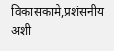विकासकामे,प्रशंसनीय अशी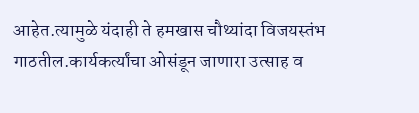आहेत.त्यामुळे यंदाही ते हमखास चौथ्यांदा विजयस्तंभ गाठतील.कार्यकर्त्यांचा ओसंडून जाणारा उत्साह व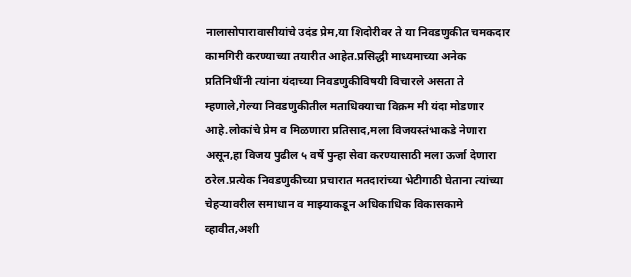नालासोपारावासीयांचे उदंड प्रेम,या शिदोरीवर ते या निवडणुकीत चमकदार कामगिरी करण्याच्या तयारीत आहेत.प्रसिद्धी माध्यमाच्या अनेक प्रतिनिधींनी त्यांना यंदाच्या निवडणुकीविषयी विचारले असता ते म्हणाले,गेल्या निवडणुकीतील मताधिक्याचा विक्रम मी यंदा मोडणार आहे.लोकांचे प्रेम व मिळणारा प्रतिसाद,मला विजयस्तंभाकडे नेणारा असून,हा विजय पुढील ५ वर्षे पुन्हा सेवा करण्यासाठी मला ऊर्जा देणारा ठरेल.प्रत्येक निवडणुकीच्या प्रचारात मतदारांच्या भेटीगाठी घेताना त्यांच्या चेहऱ्यावरील समाधान व माझ्याकडून अधिकाधिक विकासकामे व्हावीत,अशी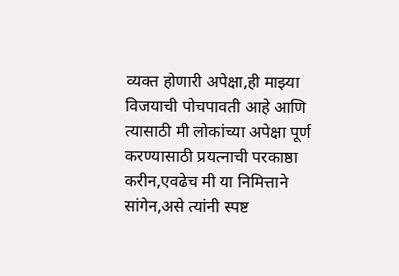व्यक्त होणारी अपेक्षा,ही माझ्या विजयाची पोचपावती आहे आणि त्यासाठी मी लोकांच्या अपेक्षा पूर्ण करण्यासाठी प्रयत्नाची परकाष्ठा करीन,एवढेच मी या निमित्ताने सांगेन,असे त्यांनी स्पष्ट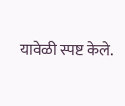यावेळी स्पष्ट केले.